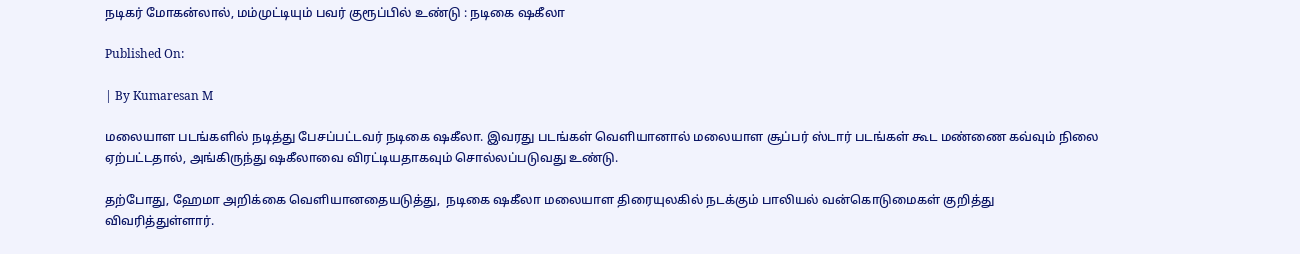நடிகர் மோகன்லால், மம்முட்டியும் பவர் குரூப்பில் உண்டு : நடிகை ஷகீலா

Published On:

| By Kumaresan M

மலையாள படங்களில் நடித்து பேசப்பட்டவர் நடிகை ஷகீலா. இவரது படங்கள் வெளியானால் மலையாள சூப்பர் ஸ்டார் படங்கள் கூட மண்ணை கவ்வும் நிலை ஏற்பட்டதால், அங்கிருந்து ஷகீலாவை விரட்டியதாகவும் சொல்லப்படுவது உண்டு.

தற்போது, ஹேமா அறிக்கை வெளியானதையடுத்து,  நடிகை ஷகீலா மலையாள திரையுலகில் நடக்கும் பாலியல் வன்கொடுமைகள் குறித்து விவரித்துள்ளார்.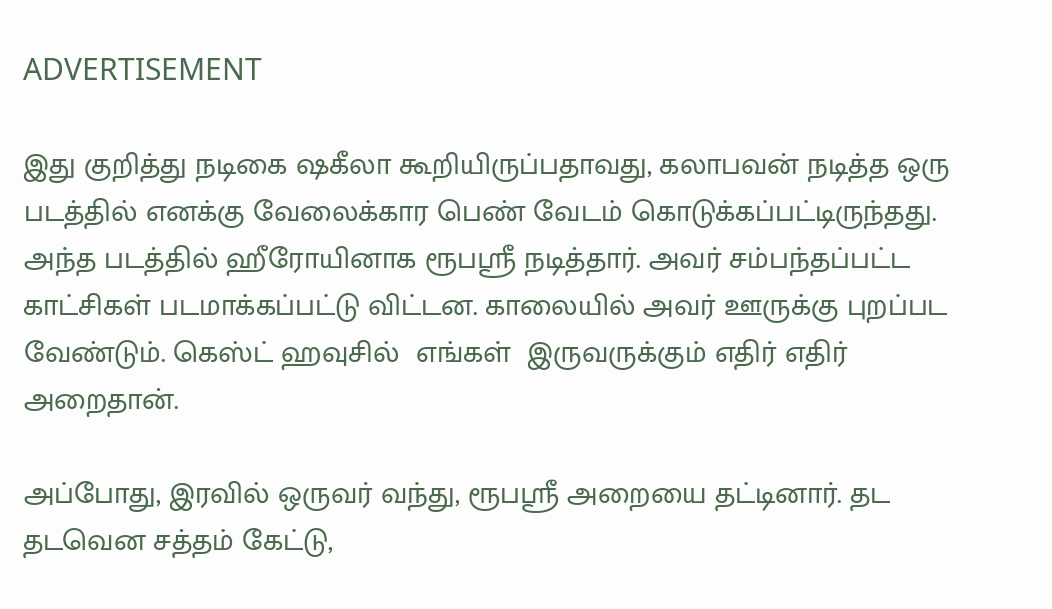ADVERTISEMENT

இது குறித்து நடிகை ஷகீலா கூறியிருப்பதாவது, கலாபவன் நடித்த ஒரு படத்தில் எனக்கு வேலைக்கார பெண் வேடம் கொடுக்கப்பட்டிருந்தது. அந்த படத்தில் ஹீரோயினாக ரூபஸ்ரீ நடித்தார். அவர் சம்பந்தப்பட்ட காட்சிகள் படமாக்கப்பட்டு விட்டன. காலையில் அவர் ஊருக்கு புறப்பட வேண்டும். கெஸ்ட் ஹவுசில்  எங்கள்  இருவருக்கும் எதிர் எதிர் அறைதான்.

அப்போது, இரவில் ஒருவர் வந்து, ரூபஸ்ரீ அறையை தட்டினார். தட தடவென சத்தம் கேட்டு,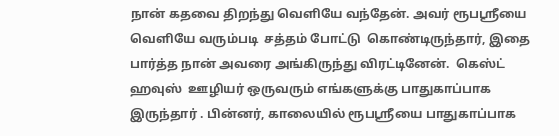நான் கதவை திறந்து வெளியே வந்தேன். அவர் ரூபஸ்ரீயை வெளியே வரும்படி  சத்தம் போட்டு  கொண்டிருந்தார், இதை பார்த்த நான் அவரை அங்கிருந்து விரட்டினேன்.  கெஸ்ட் ஹவுஸ்  ஊழியர் ஒருவரும் எங்களுக்கு பாதுகாப்பாக இருந்தார் . பின்னர், காலையில் ரூபஸ்ரீயை பாதுகாப்பாக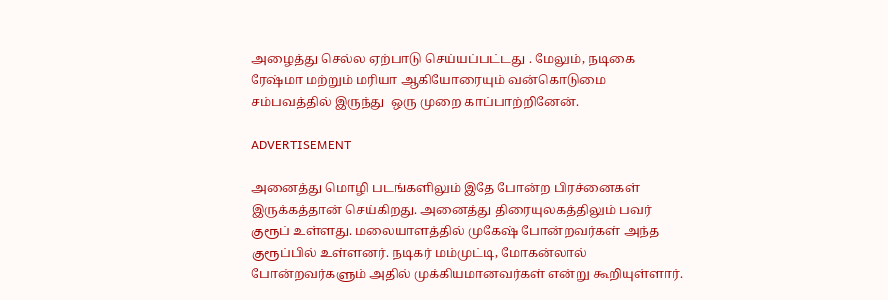அழைத்து செல்ல ஏற்பாடு செய்யப்பட்டது . மேலும், நடிகை ரேஷ்மா மற்றும் மரியா ஆகியோரையும் வன்கொடுமை சம்பவத்தில் இருந்து  ஒரு முறை காப்பாற்றினேன்.

ADVERTISEMENT

அனைத்து மொழி படங்களிலும் இதே போன்ற பிரச்னைகள் இருக்கத்தான் செய்கிறது. அனைத்து திரையுலகத்திலும் பவர் குரூப் உள்ளது. மலையாளத்தில் முகேஷ் போன்றவர்கள் அந்த குரூப்பில் உள்ளனர். நடிகர் மம்முட்டி, மோகன்லால் போன்றவர்களும் அதில் முக்கியமானவர்கள் என்று கூறியுள்ளார்.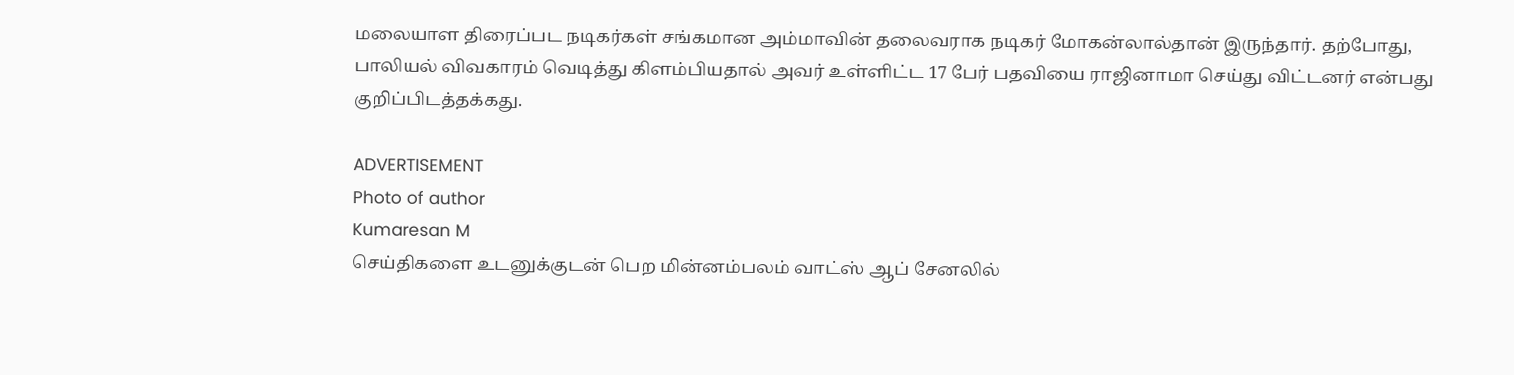மலையாள திரைப்பட நடிகர்கள் சங்கமான அம்மாவின் தலைவராக நடிகர் மோகன்லால்தான் இருந்தார். தற்போது, பாலியல் விவகாரம் வெடித்து கிளம்பியதால் அவர் உள்ளிட்ட 17 பேர் பதவியை ராஜினாமா செய்து விட்டனர் என்பது குறிப்பிடத்தக்கது.

ADVERTISEMENT
Photo of author
Kumaresan M
செய்திகளை உடனுக்குடன் பெற மின்னம்பலம் வாட்ஸ் ஆப் சேனலில்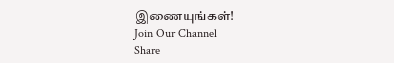இணையுங்கள்!
Join Our Channel
Share